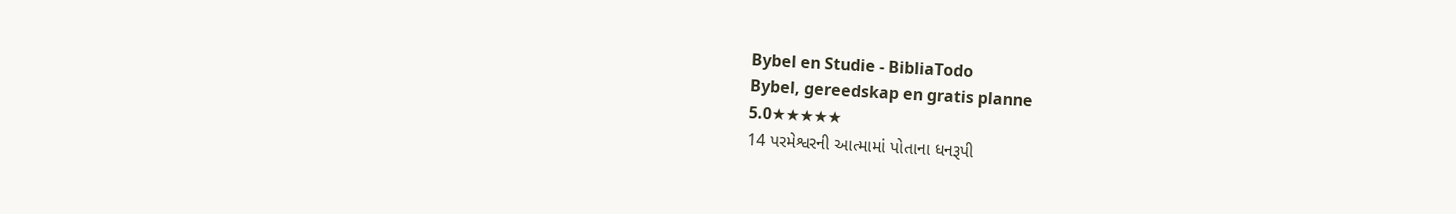Bybel en Studie - BibliaTodo
Bybel, gereedskap en gratis planne
5.0★★★★★
14 પરમેશ્વરની આત્મામાં પોતાના ધનરૂપી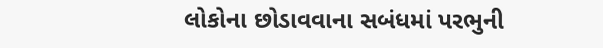લોકોના છોડાવવાના સબંધમાં પરભુની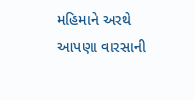મહિમાને અરથે આપણા વારસાની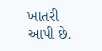ખાતરી આપી છે.